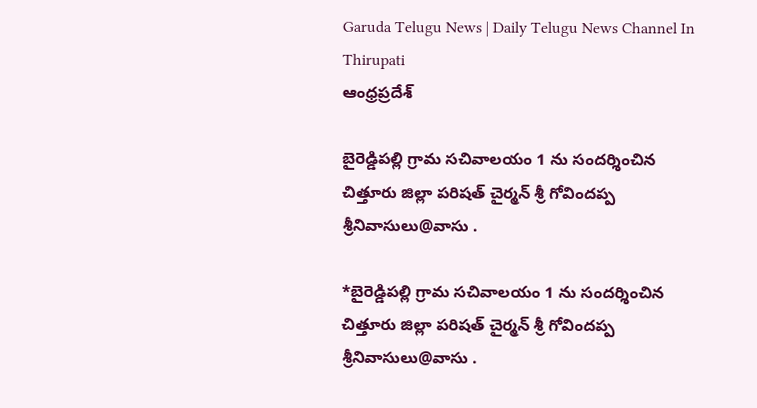Garuda Telugu News | Daily Telugu News Channel In Thirupati
ఆంధ్రప్రదేశ్

బైరెడ్డిపల్లి గ్రామ సచివాలయం 1 ను సందర్శించిన చిత్తూరు జిల్లా పరిషత్ చైర్మన్ శ్రీ గోవిందప్ప శ్రీనివాసులు@వాసు .

*బైరెడ్డిపల్లి గ్రామ సచివాలయం 1 ను సందర్శించిన చిత్తూరు జిల్లా పరిషత్ చైర్మన్ శ్రీ గోవిందప్ప శ్రీనివాసులు@వాసు .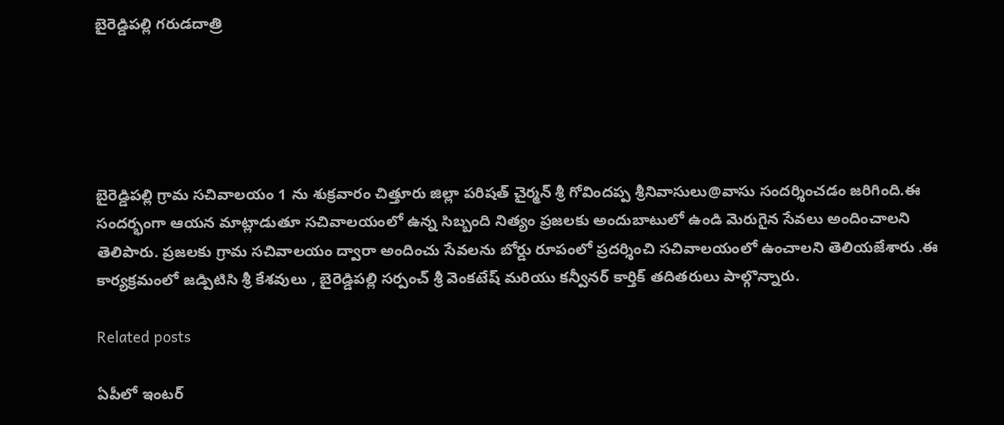బైరెడ్డిపల్లి గరుడదాత్రి





బైరెడ్డిపల్లి గ్రామ సచివాలయం 1 ను శుక్రవారం చిత్తూరు జిల్లా పరిషత్ చైర్మన్ శ్రీ గోవిందప్ప శ్రీనివాసులు@వాసు సందర్శించడం జరిగింది.ఈ సందర్భంగా ఆయన మాట్లాడుతూ సచివాలయంలో ఉన్న సిబ్బంది నిత్యం ప్రజలకు అందుబాటులో ఉండి మెరుగైన సేవలు అందించాలని తెలిపారు. ప్రజలకు గ్రామ సచివాలయం ద్వారా అందించు సేవలను బోర్డు రూపంలో ప్రదర్శించి సచివాలయంలో ఉంచాలని తెలియజేశారు .ఈ కార్యక్రమంలో జడ్పిటిసి శ్రీ కేశవులు , బైరెడ్డిపల్లి సర్పంచ్ శ్రీ వెంకటేష్ మరియు కన్వీనర్ కార్తిక్ తదితరులు పాల్గొన్నారు.

Related posts

ఏపీలో ఇంటర్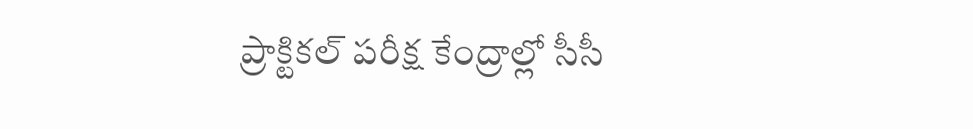ప్రాక్టికల్ పరీక్ష కేంద్రాల్లో సీసీ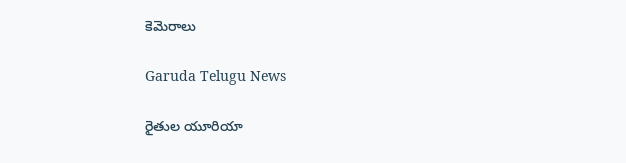కెమెరాలు

Garuda Telugu News

రైతుల యూరియా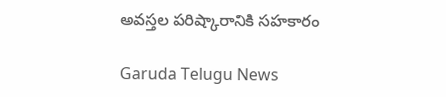అవస్తల పరిష్కారానికి సహకారం

Garuda Telugu News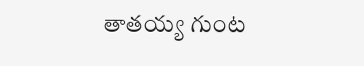తాతయ్య గుంట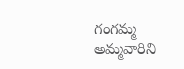గంగమ్మ అమ్మవారిని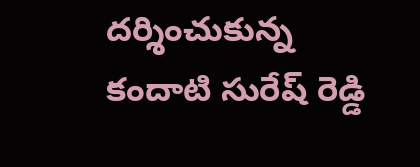దర్శించుకున్న కందాటి సురేష్ రెడ్డి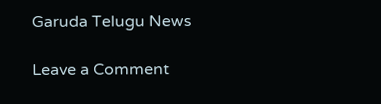Garuda Telugu News

Leave a Comment